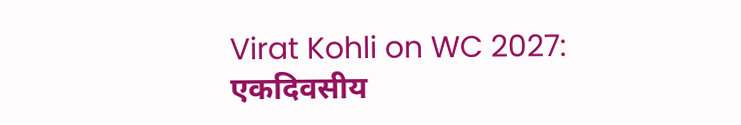Virat Kohli on WC 2027: एकदिवसीय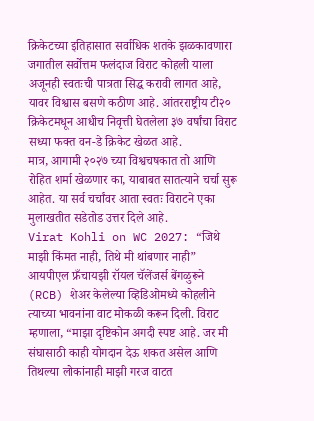क्रिकेटच्या इतिहासात सर्वाधिक शतके झळकावणारा जगातील सर्वोत्तम फलंदाज विराट कोहली याला अजूनही स्वतःची पात्रता सिद्ध करावी लागत आहे, यावर विश्वास बसणे कठीण आहे. आंतरराष्ट्रीय टी२० क्रिकेटमधून आधीच निवृत्ती घेतलेला ३७ वर्षांचा विराट सध्या फक्त वन-डे क्रिकेट खेळत आहे.
मात्र, आगामी २०२७ च्या विश्वचषकात तो आणि रोहित शर्मा खेळणार का, याबाबत सातत्याने चर्चा सुरू आहेत. या सर्व चर्चांवर आता स्वतः विराटने एका मुलाखतीत सडेतोड उत्तर दिले आहे.
Virat Kohli on WC 2027: “जिथे माझी किंमत नाही, तिथे मी थांबणार नाही”
आयपीएल फ्रँचायझी रॉयल चॅलेंजर्स बेंगळुरूने (RCB) शेअर केलेल्या व्हिडिओमध्ये कोहलीने त्याच्या भावनांना वाट मोकळी करून दिली. विराट म्हणाला, “माझा दृष्टिकोन अगदी स्पष्ट आहे. जर मी संघासाठी काही योगदान देऊ शकत असेल आणि तिथल्या लोकांनाही माझी गरज वाटत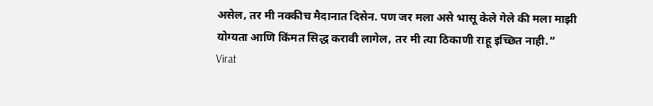असेल, तर मी नक्कीच मैदानात दिसेन. पण जर मला असे भासू केले गेले की मला माझी योग्यता आणि किंमत सिद्ध करावी लागेल, तर मी त्या ठिकाणी राहू इच्छित नाही.”
Virat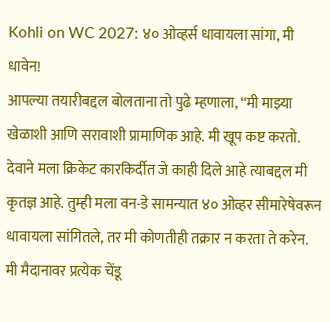Kohli on WC 2027: ४० ओव्हर्स धावायला सांगा, मी धावेन!
आपल्या तयारीबद्दल बोलताना तो पुढे म्हणाला, “मी माझ्या खेळाशी आणि सरावाशी प्रामाणिक आहे. मी खूप कष्ट करतो. देवाने मला क्रिकेट कारकिर्दीत जे काही दिले आहे त्याबद्दल मी कृतज्ञ आहे. तुम्ही मला वन-डे सामन्यात ४० ओव्हर सीमारेषेवरून धावायला सांगितले, तर मी कोणतीही तक्रार न करता ते करेन. मी मैदानावर प्रत्येक चेंडू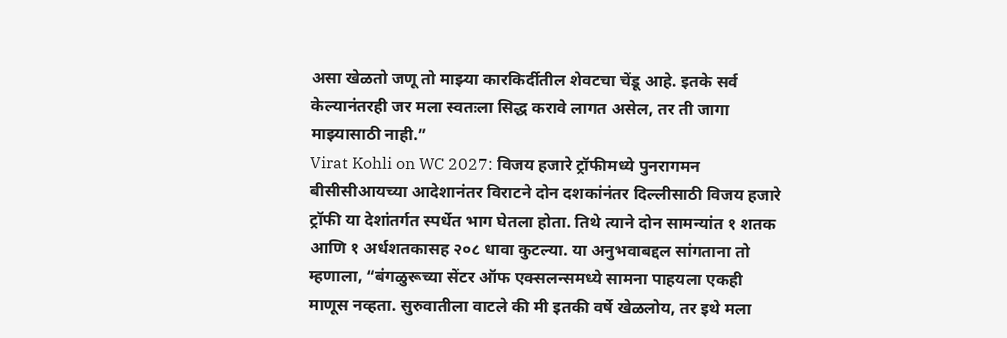असा खेळतो जणू तो माझ्या कारकिर्दीतील शेवटचा चेंडू आहे. इतके सर्व केल्यानंतरही जर मला स्वतःला सिद्ध करावे लागत असेल, तर ती जागा माझ्यासाठी नाही.”
Virat Kohli on WC 2027: विजय हजारे ट्रॉफीमध्ये पुनरागमन
बीसीसीआयच्या आदेशानंतर विराटने दोन दशकांनंतर दिल्लीसाठी विजय हजारे ट्रॉफी या देशांतर्गत स्पर्धेत भाग घेतला होता. तिथे त्याने दोन सामन्यांत १ शतक आणि १ अर्धशतकासह २०८ धावा कुटल्या. या अनुभवाबद्दल सांगताना तो म्हणाला, “बंगळुरूच्या सेंटर ऑफ एक्सलन्समध्ये सामना पाहयला एकही माणूस नव्हता. सुरुवातीला वाटले की मी इतकी वर्षे खेळलोय, तर इथे मला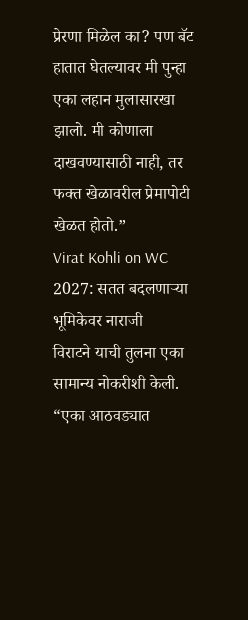प्रेरणा मिळेल का? पण बॅट हातात घेतल्यावर मी पुन्हा एका लहान मुलासारखा झालो. मी कोणाला दाखवण्यासाठी नाही, तर फक्त खेळावरील प्रेमापोटी खेळत होतो.”
Virat Kohli on WC 2027: सतत बदलणाऱ्या भूमिकेवर नाराजी
विराटने याची तुलना एका सामान्य नोकरीशी केली. “एका आठवड्यात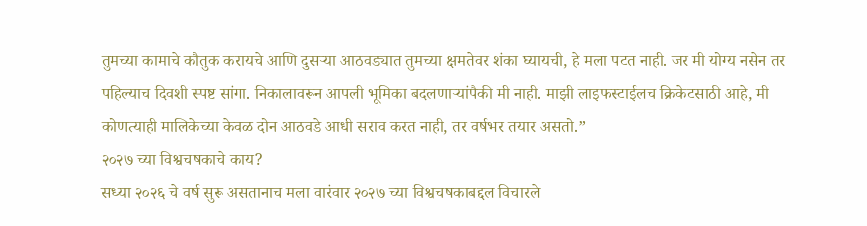तुमच्या कामाचे कौतुक करायचे आणि दुसऱ्या आठवड्यात तुमच्या क्षमतेवर शंका घ्यायची, हे मला पटत नाही. जर मी योग्य नसेन तर पहिल्याच दिवशी स्पष्ट सांगा. निकालावरून आपली भूमिका बदलणाऱ्यांपैकी मी नाही. माझी लाइफस्टाईलच क्रिकेटसाठी आहे, मी कोणत्याही मालिकेच्या केवळ दोन आठवडे आधी सराव करत नाही, तर वर्षभर तयार असतो.”
२०२७ च्या विश्वचषकाचे काय?
सध्या २०२६ चे वर्ष सुरू असतानाच मला वारंवार २०२७ च्या विश्वचषकाबद्दल विचारले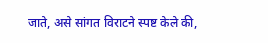जाते, असे सांगत विराटने स्पष्ट केले की,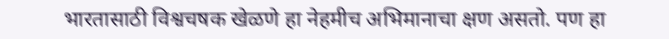भारतासाठी विश्वचषक खेळणे हा नेहमीच अभिमानाचा क्षण असतो. पण हा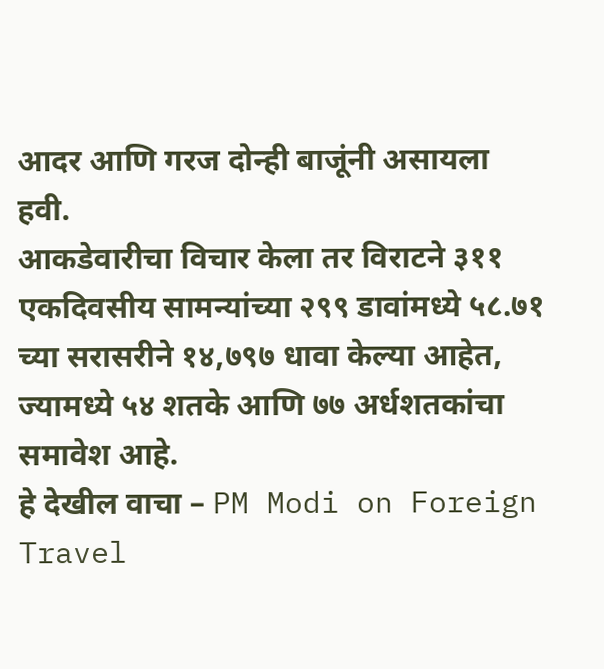आदर आणि गरज दोन्ही बाजूंनी असायला हवी.
आकडेवारीचा विचार केला तर विराटने ३११ एकदिवसीय सामन्यांच्या २९९ डावांमध्ये ५८.७१ च्या सरासरीने १४,७९७ धावा केल्या आहेत, ज्यामध्ये ५४ शतके आणि ७७ अर्धशतकांचा समावेश आहे.
हे देखील वाचा – PM Modi on Foreign Travel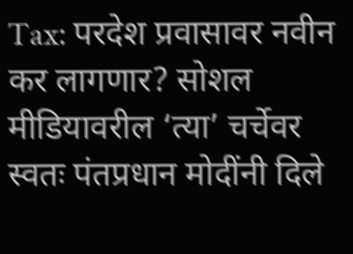Tax: परदेश प्रवासावर नवीन कर लागणार? सोशल मीडियावरील ‘त्या’ चर्चेवर स्वतः पंतप्रधान मोदींनी दिले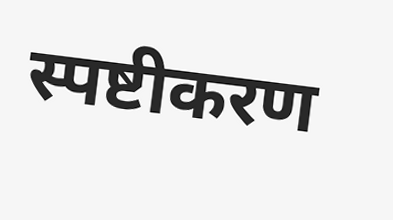स्पष्टीकरण